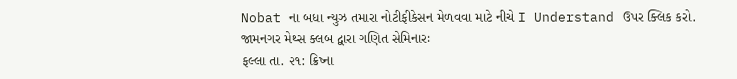Nobat ના બધા ન્યુઝ તમારા નોટીફીકેસન મેળવવા માટે નીચે I Understand ઉપર ક્લિક કરો.
જામનગર મેથ્સ ક્લબ દ્વારા ગણિત સેમિનારઃ
ફલ્લા તા. ૨૧: ક્રિષ્ના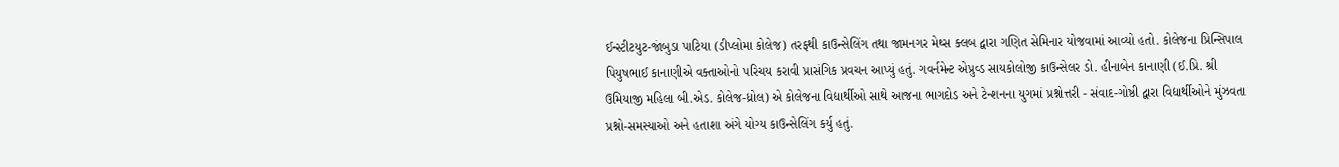ઈન્સ્ટીટયુટ-જાંબુડા પાટિયા (ડીપ્લોમા કોલેજ) તરફથી કાઉન્સેલિંગ તથા જામનગર મેથ્સ ક્લબ દ્વારા ગણિત સેમિનાર યોજવામાં આવ્યો હતો. કોલેજના પ્રિન્સિપાલ પિયુષભાઈ કાનાણીએ વક્તાઓનો પરિચય કરાવી પ્રાસંગિક પ્રવચન આપ્યું હતું. ગવર્નમેન્ટ એપ્રુવ્ડ સાયકોલોજી કાઉન્સેલર ડો. હીનાબેન કાનાણી (ઈ.પ્રિ. શ્રી ઉમિયાજી મહિલા બી.એડ. કોલેજ-ધ્રોલ) એ કોલેજના વિદ્યાર્થીઓ સાથે આજના ભાગદોડ અને ટેન્શનના યુગમાં પ્રશ્નોત્તરી - સંવાદ-ગોષ્ઠી દ્વારા વિદ્યાર્થીઓને મુંઝવતા પ્રશ્નો-સમસ્યાઓ અને હતાશા અંગે યોગ્ય કાઉન્સેલિંગ કર્યુ હતું.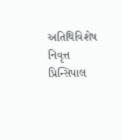અતિથિવિશેષ નિવૃત્ત પ્રિન્સિપાલ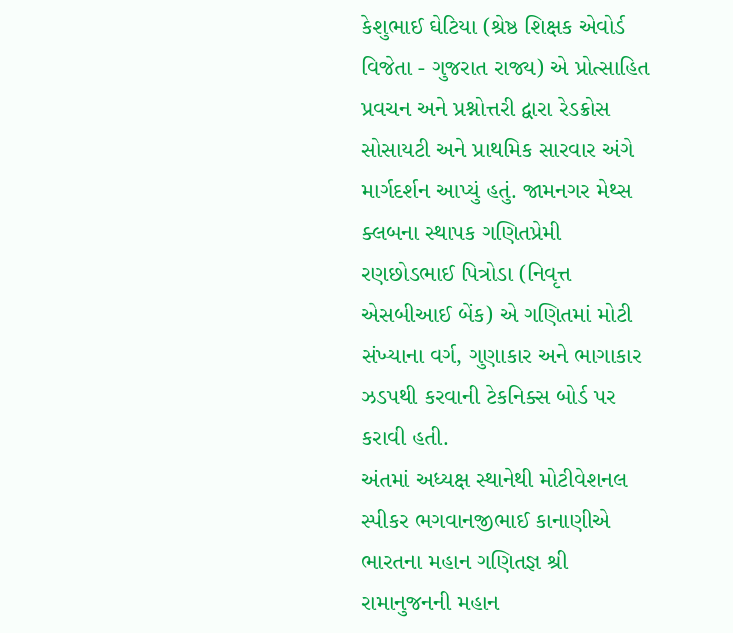કેશુભાઈ ઘેટિયા (શ્રેષ્ઠ શિક્ષક એવોર્ડ વિજેતા - ગુજરાત રાજ્ય) એ પ્રોત્સાહિત પ્રવચન અને પ્રશ્નોત્તરી દ્વારા રેડક્રોસ સોસાયટી અને પ્રાથમિક સારવાર અંગે માર્ગદર્શન આપ્યું હતું. જામનગર મેથ્સ ક્લબના સ્થાપક ગણિતપ્રેમી રણછોડભાઈ પિત્રોડા (નિવૃત્ત એસબીઆઈ બેંક) એ ગણિતમાં મોટી સંખ્યાના વર્ગ, ગુણાકાર અને ભાગાકાર ઝડપથી કરવાની ટેકનિક્સ બોર્ડ પર કરાવી હતી.
અંતમાં અધ્યક્ષ સ્થાનેથી મોટીવેશનલ સ્પીકર ભગવાનજીભાઈ કાનાણીએ ભારતના મહાન ગણિતજ્ઞ શ્રી રામાનુજનની મહાન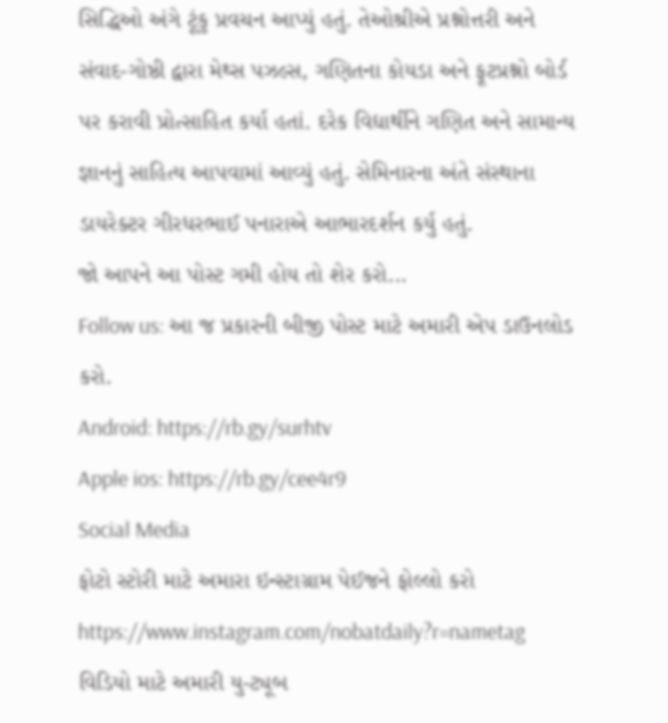સિદ્ધિઓ અંગે ટૂંકુ પ્રવચન આપ્યું હતું. તેઓશ્રીએ પ્રશ્નોત્તરી અને સંવાદ-ગોષ્ઠી દ્વારા મેથ્સ પઝલ્સ, ગણિતના કોયડા અને ફૂટપ્રશ્નો બોર્ડ પર કરાવી પ્રોત્સાહિત કર્યા હતાં. દરેક વિદ્યાર્થીને ગણિત અને સામાન્ય જ્ઞાનનું સાહિત્ય આપવામાં આવ્યું હતું. સેમિનારના અંતે સંસ્થાના ડાયરેક્ટર ગીરધરભાઈ પનારાએ આભારદર્શન કર્યુ હતું.
જો આપને આ પોસ્ટ ગમી હોય તો શેર કરો...
Follow us: આ જ પ્રકારની બીજી પોસ્ટ માટે અમારી એપ ડાઉનલોડ કરો.
Android: https://rb.gy/surhtv
Apple ios: https://rb.gy/cee4r9
Social Media
ફોટો સ્ટોરી માટે અમારા ઇન્સ્ટાગ્રામ પેઈજને ફોલ્લો કરો
https://www.instagram.com/nobatdaily?r=nametag
વિડિયો માટે અમારી યુ-ટ્યૂબ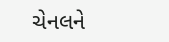ચેનલને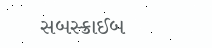સબસ્ક્રાઈબ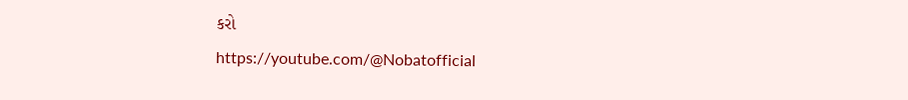કરો
https://youtube.com/@Nobatofficial